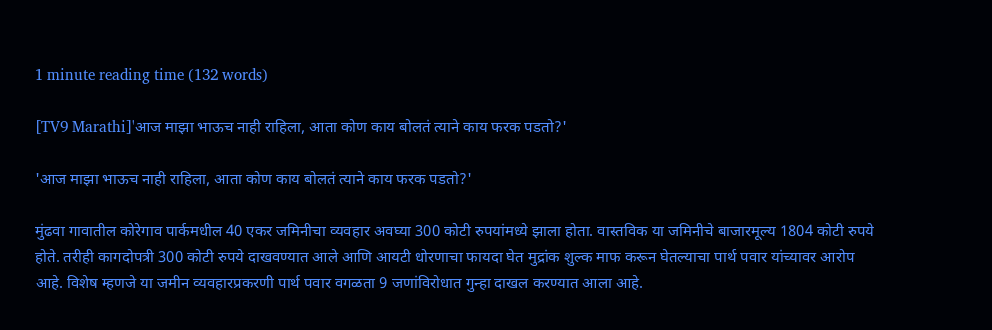1 minute reading time (132 words)

[TV9 Marathi]'आज माझा भाऊच नाही राहिला, आता कोण काय बोलतं त्याने काय फरक पडतो?'

'आज माझा भाऊच नाही राहिला, आता कोण काय बोलतं त्याने काय फरक पडतो?'

मुंढवा गावातील कोरेगाव पार्कमधील 40 एकर जमिनीचा व्यवहार अवघ्या 300 कोटी रुपयांमध्ये झाला होता. वास्तविक या जमिनीचे बाजारमूल्य 1804 कोटी रुपये होते. तरीही कागदोपत्री 300 कोटी रुपये दाखवण्यात आले आणि आयटी धोरणाचा फायदा घेत मुद्रांक शुल्क माफ करून घेतल्याचा पार्थ पवार यांच्यावर आरोप आहे. विशेष म्हणजे या जमीन व्यवहारप्रकरणी पार्थ पवार वगळता 9 जणांविरोधात गुन्हा दाखल करण्यात आला आहे.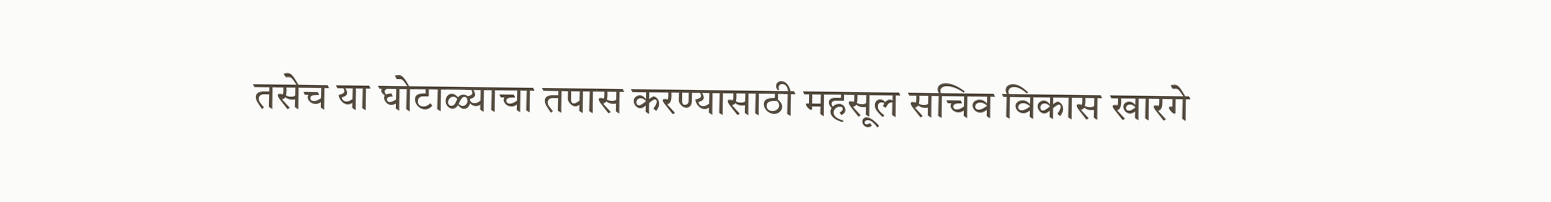तसेच या घोटाळ्याचा तपास करण्यासाठी महसूल सचिव विकास खारगे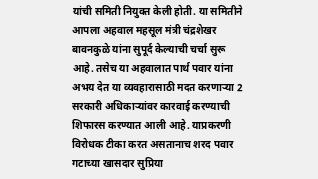यांची समिती नियुक्त केली होती. या समितीने आपला अहवाल महसूल मंत्री चंद्रशेखर बावनकुळे यांना सुपूर्द केल्याची चर्चा सुरू आहे. तसेच या अहवालात पार्थ पवार यांना अभय देत या व्यवहारासाठी मदत करणाऱ्या 2 सरकारी अधिकाऱ्यांवर कारवाई करण्याची शिफारस करण्यात आली आहे. याप्रकरणी विरोधक टीका करत असतानाच शरद पवार गटाच्या खासदार सुप्रिया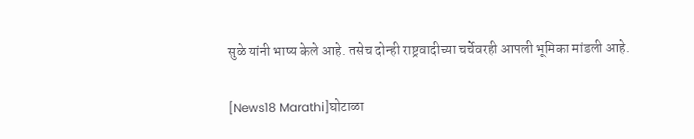सुळे यांनी भाष्य केले आहे. तसेच दोन्ही राष्ट्रवादीच्या चर्चेवरही आपली भूमिका मांडली आहे.

[News18 Marathi]घोटाळा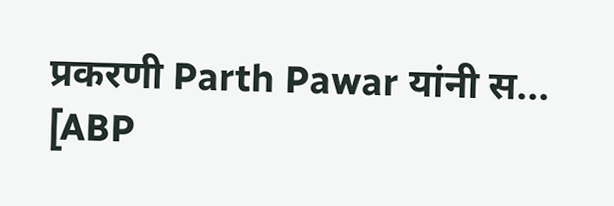प्रकरणी Parth Pawar यांनी स...
[ABP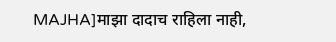MAJHA]माझा दादाच राहिला नाही,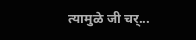त्यामुळे जी चर्...